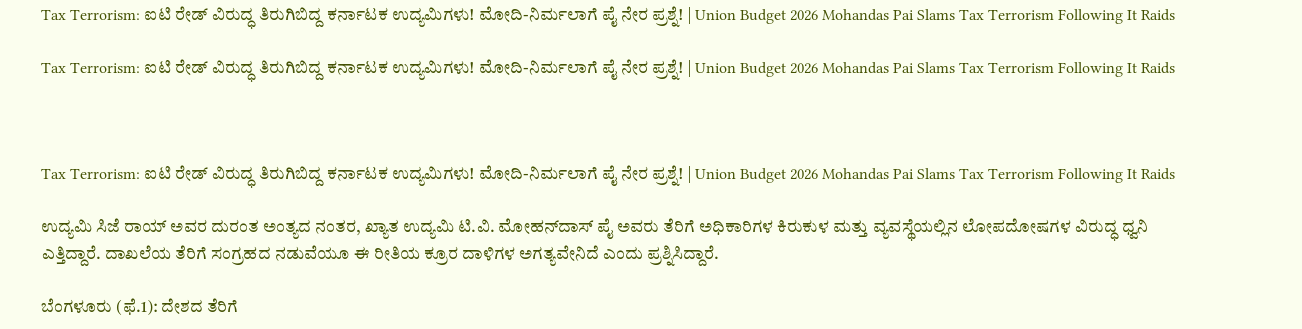Tax Terrorism: ಐಟಿ ರೇಡ್ ವಿರುದ್ಧ ತಿರುಗಿಬಿದ್ದ ಕರ್ನಾಟಕ ಉದ್ಯಮಿಗಳು! ಮೋದಿ-ನಿರ್ಮಲಾಗೆ ಪೈ ನೇರ ಪ್ರಶ್ನೆ! | Union Budget 2026 Mohandas Pai Slams Tax Terrorism Following It Raids

Tax Terrorism: ಐಟಿ ರೇಡ್ ವಿರುದ್ಧ ತಿರುಗಿಬಿದ್ದ ಕರ್ನಾಟಕ ಉದ್ಯಮಿಗಳು! ಮೋದಿ-ನಿರ್ಮಲಾಗೆ ಪೈ ನೇರ ಪ್ರಶ್ನೆ! | Union Budget 2026 Mohandas Pai Slams Tax Terrorism Following It Raids



Tax Terrorism: ಐಟಿ ರೇಡ್ ವಿರುದ್ಧ ತಿರುಗಿಬಿದ್ದ ಕರ್ನಾಟಕ ಉದ್ಯಮಿಗಳು! ಮೋದಿ-ನಿರ್ಮಲಾಗೆ ಪೈ ನೇರ ಪ್ರಶ್ನೆ! | Union Budget 2026 Mohandas Pai Slams Tax Terrorism Following It Raids

ಉದ್ಯಮಿ ಸಿಜೆ ರಾಯ್ ಅವರ ದುರಂತ ಅಂತ್ಯದ ನಂತರ, ಖ್ಯಾತ ಉದ್ಯಮಿ ಟಿ.ವಿ. ಮೋಹನ್‌ದಾಸ್ ಪೈ ಅವರು ತೆರಿಗೆ ಅಧಿಕಾರಿಗಳ ಕಿರುಕುಳ ಮತ್ತು ವ್ಯವಸ್ಥೆಯಲ್ಲಿನ ಲೋಪದೋಷಗಳ ವಿರುದ್ಧ ಧ್ವನಿ ಎತ್ತಿದ್ದಾರೆ. ದಾಖಲೆಯ ತೆರಿಗೆ ಸಂಗ್ರಹದ ನಡುವೆಯೂ ಈ ರೀತಿಯ ಕ್ರೂರ ದಾಳಿಗಳ ಅಗತ್ಯವೇನಿದೆ ಎಂದು ಪ್ರಶ್ನಿಸಿದ್ದಾರೆ.

ಬೆಂಗಳೂರು (ಫೆ.1): ದೇಶದ ತೆರಿಗೆ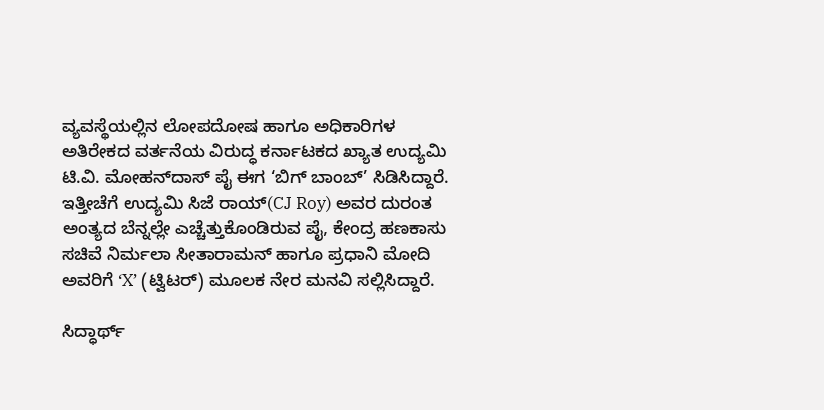ವ್ಯವಸ್ಥೆಯಲ್ಲಿನ ಲೋಪದೋಷ ಹಾಗೂ ಅಧಿಕಾರಿಗಳ ಅತಿರೇಕದ ವರ್ತನೆಯ ವಿರುದ್ಧ ಕರ್ನಾಟಕದ ಖ್ಯಾತ ಉದ್ಯಮಿ ಟಿ.ವಿ. ಮೋಹನ್‌ದಾಸ್ ಪೈ ಈಗ ‘ಬಿಗ್ ಬಾಂಬ್’ ಸಿಡಿಸಿದ್ದಾರೆ. ಇತ್ತೀಚೆಗೆ ಉದ್ಯಮಿ ಸಿಜೆ ರಾಯ್(CJ Roy) ಅವರ ದುರಂತ ಅಂತ್ಯದ ಬೆನ್ನಲ್ಲೇ ಎಚ್ಚೆತ್ತುಕೊಂಡಿರುವ ಪೈ, ಕೇಂದ್ರ ಹಣಕಾಸು ಸಚಿವೆ ನಿರ್ಮಲಾ ಸೀತಾರಾಮನ್ ಹಾಗೂ ಪ್ರಧಾನಿ ಮೋದಿ ಅವರಿಗೆ ‘X’ (ಟ್ವಿಟರ್) ಮೂಲಕ ನೇರ ಮನವಿ ಸಲ್ಲಿಸಿದ್ದಾರೆ.

ಸಿದ್ಧಾರ್ಥ್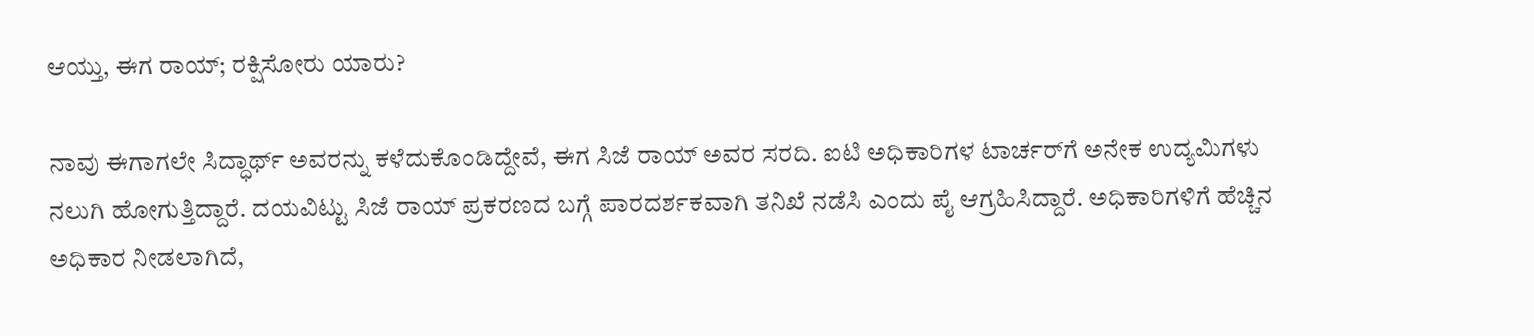ಆಯ್ತು, ಈಗ ರಾಯ್; ರಕ್ಷಿಸೋರು ಯಾರು?

ನಾವು ಈಗಾಗಲೇ ಸಿದ್ಧಾರ್ಥ್ ಅವರನ್ನು ಕಳೆದುಕೊಂಡಿದ್ದೇವೆ, ಈಗ ಸಿಜೆ ರಾಯ್ ಅವರ ಸರದಿ. ಐಟಿ ಅಧಿಕಾರಿಗಳ ಟಾರ್ಚರ್‌ಗೆ ಅನೇಕ ಉದ್ಯಮಿಗಳು ನಲುಗಿ ಹೋಗುತ್ತಿದ್ದಾರೆ. ದಯವಿಟ್ಟು ಸಿಜೆ ರಾಯ್ ಪ್ರಕರಣದ ಬಗ್ಗೆ ಪಾರದರ್ಶಕವಾಗಿ ತನಿಖೆ ನಡೆಸಿ ಎಂದು ಪೈ ಆಗ್ರಹಿಸಿದ್ದಾರೆ. ಅಧಿಕಾರಿಗಳಿಗೆ ಹೆಚ್ಚಿನ ಅಧಿಕಾರ ನೀಡಲಾಗಿದೆ,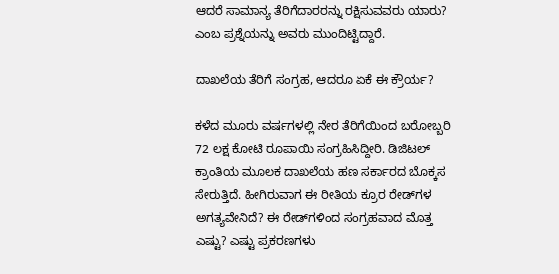ಆದರೆ ಸಾಮಾನ್ಯ ತೆರಿಗೆದಾರರನ್ನು ರಕ್ಷಿಸುವವರು ಯಾರು? ಎಂಬ ಪ್ರಶ್ನೆಯನ್ನು ಅವರು ಮುಂದಿಟ್ಟಿದ್ದಾರೆ.

ದಾಖಲೆಯ ತೆರಿಗೆ ಸಂಗ್ರಹ, ಆದರೂ ಏಕೆ ಈ ಕ್ರೌರ್ಯ?

ಕಳೆದ ಮೂರು ವರ್ಷಗಳಲ್ಲಿ ನೇರ ತೆರಿಗೆಯಿಂದ ಬರೋಬ್ಬರಿ 72 ಲಕ್ಷ ಕೋಟಿ ರೂಪಾಯಿ ಸಂಗ್ರಹಿಸಿದ್ದೀರಿ. ಡಿಜಿಟಲ್ ಕ್ರಾಂತಿಯ ಮೂಲಕ ದಾಖಲೆಯ ಹಣ ಸರ್ಕಾರದ ಬೊಕ್ಕಸ ಸೇರುತ್ತಿದೆ. ಹೀಗಿರುವಾಗ ಈ ರೀತಿಯ ಕ್ರೂರ ರೇಡ್‌ಗಳ ಅಗತ್ಯವೇನಿದೆ? ಈ ರೇಡ್‌ಗಳಿಂದ ಸಂಗ್ರಹವಾದ ಮೊತ್ತ ಎಷ್ಟು? ಎಷ್ಟು ಪ್ರಕರಣಗಳು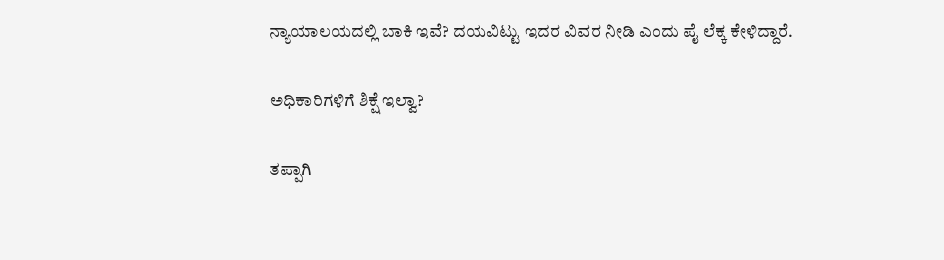ನ್ಯಾಯಾಲಯದಲ್ಲಿ ಬಾಕಿ ಇವೆ? ದಯವಿಟ್ಟು ಇದರ ವಿವರ ನೀಡಿ ಎಂದು ಪೈ ಲೆಕ್ಕ ಕೇಳಿದ್ದಾರೆ.

ಅಧಿಕಾರಿಗಳಿಗೆ ಶಿಕ್ಷೆ ಇಲ್ವಾ?

ತಪ್ಪಾಗಿ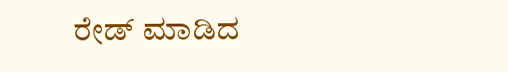ರೇಡ್ ಮಾಡಿದ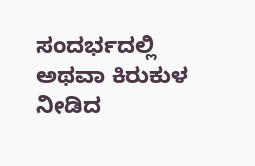ಸಂದರ್ಭದಲ್ಲಿ ಅಥವಾ ಕಿರುಕುಳ ನೀಡಿದ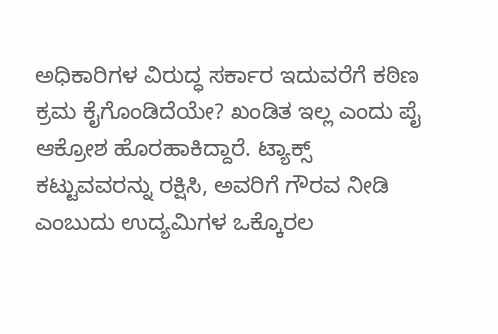ಅಧಿಕಾರಿಗಳ ವಿರುದ್ಧ ಸರ್ಕಾರ ಇದುವರೆಗೆ ಕಠಿಣ ಕ್ರಮ ಕೈಗೊಂಡಿದೆಯೇ? ಖಂಡಿತ ಇಲ್ಲ ಎಂದು ಪೈ ಆಕ್ರೋಶ ಹೊರಹಾಕಿದ್ದಾರೆ. ಟ್ಯಾಕ್ಸ್ ಕಟ್ಟುವವರನ್ನು ರಕ್ಷಿಸಿ, ಅವರಿಗೆ ಗೌರವ ನೀಡಿ ಎಂಬುದು ಉದ್ಯಮಿಗಳ ಒಕ್ಕೊರಲ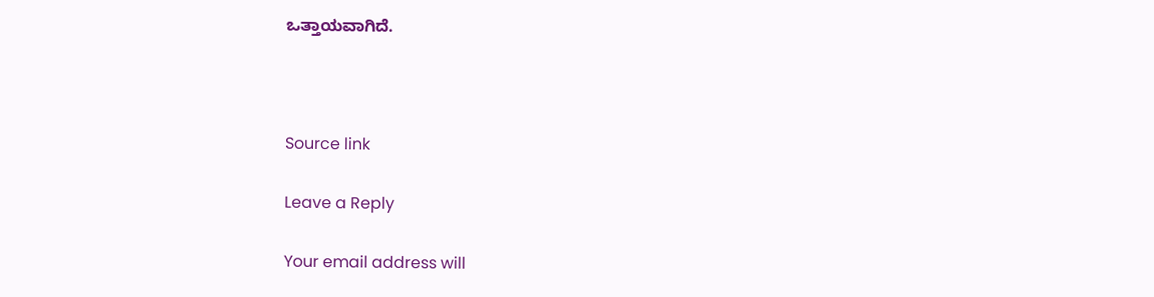ಒತ್ತಾಯವಾಗಿದೆ.



Source link

Leave a Reply

Your email address will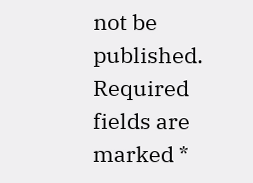not be published. Required fields are marked *